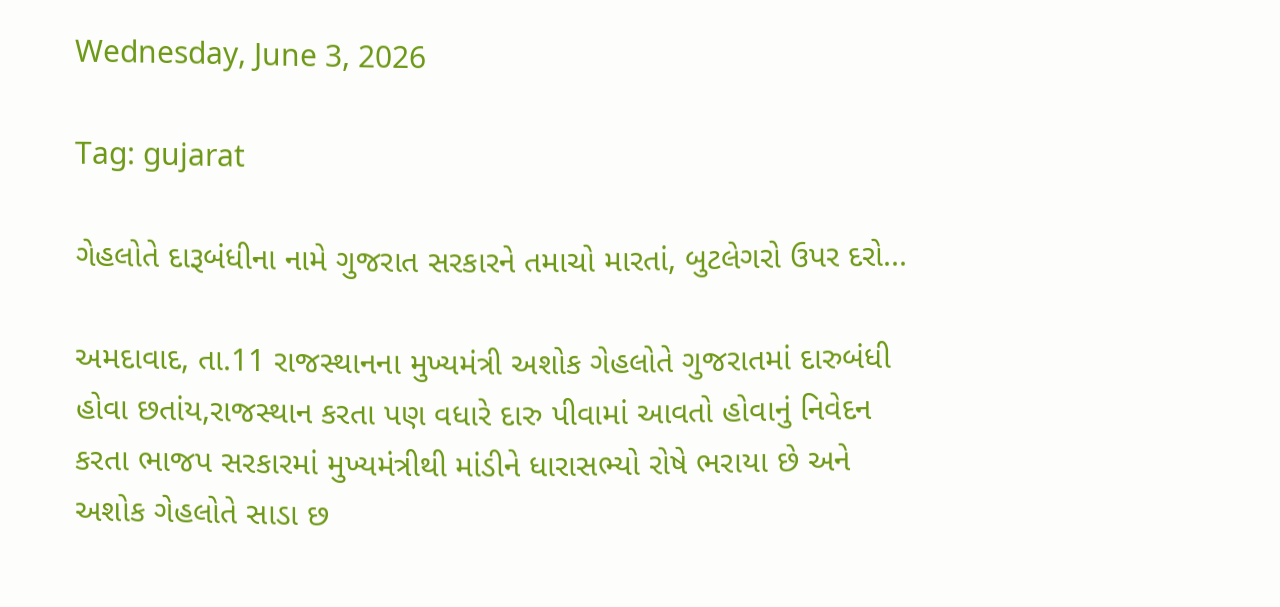Wednesday, June 3, 2026

Tag: gujarat

ગેહલોતે દારૂબંધીના નામે ગુજરાત સરકારને તમાચો મારતાં, બુટલેગરો ઉપર દરો...

અમદાવાદ, તા.11 રાજસ્થાનના મુખ્યમંત્રી અશોક ગેહલોતે ગુજરાતમાં દારુબંધી હોવા છતાંય,રાજસ્થાન કરતા પણ વધારે દારુ પીવામાં આવતો હોવાનું નિવેદન કરતા ભાજપ સરકારમાં મુખ્યમંત્રીથી માંડીને ધારાસભ્યો રોષે ભરાયા છે અને અશોક ગેહલોતે સાડા છ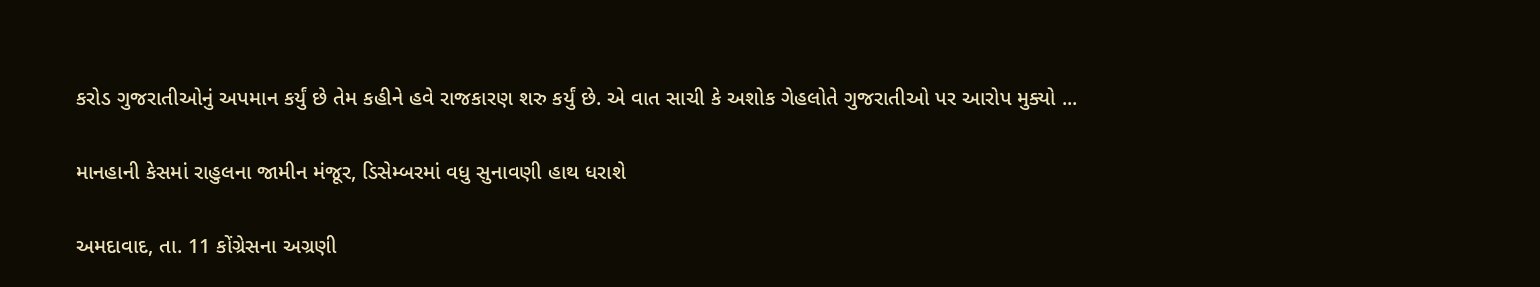કરોડ ગુજરાતીઓનું અપમાન કર્યું છે તેમ કહીને હવે રાજકારણ શરુ કર્યું છે. એ વાત સાચી કે અશોક ગેહલોતે ગુજરાતીઓ પર આરોપ મુક્યો ...

માનહાની કેસમાં રાહુલના જામીન મંજૂર, ડિસેમ્બરમાં વધુ સુનાવણી હાથ ધરાશે

અમદાવાદ, તા. 11 કોંગ્રેસના અગ્રણી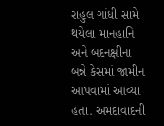રાહુલ ગાંધી સામે થયેલા માનહાનિ અને બદનક્ષીના બન્ને કેસમાં જામીન આપવામાં આવ્યા હતા. અમદાવાદની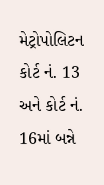મેટ્રોપોલિટન કોર્ટ નં. 13 અને કોર્ટ નં. 16માં બન્ને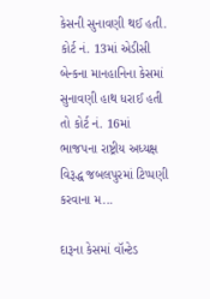કેસની સુનાવણી થઈ હતી. કોર્ટ નં. 13માં એડીસી બેન્કના માનહાનિના કેસમાં સુનાવણી હાથ ધરાઈ હતી તો કોર્ટ નં. 16માં ભાજપના રાષ્ટ્રીય અધ્યક્ષ વિરૂદ્ધ જબલપુરમાં ટિપ્પણી કરવાના મ...

દારૂના કેસમાં વૉન્ટેડ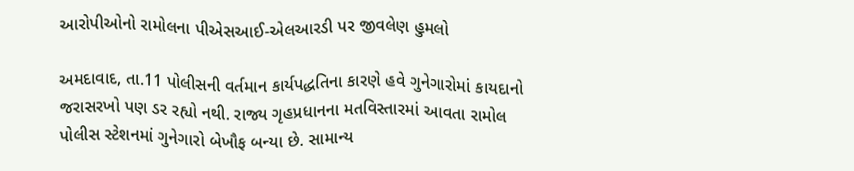આરોપીઓનો રામોલના પીએસઆઈ-એલઆરડી પર જીવલેણ હુમલો

અમદાવાદ, તા.11 પોલીસની વર્તમાન કાર્યપદ્ધતિના કારણે હવે ગુનેગારોમાં કાયદાનો જરાસરખો પણ ડર રહ્યો નથી. રાજ્ય ગૃહપ્રધાનના મતવિસ્તારમાં આવતા રામોલ પોલીસ સ્ટેશનમાં ગુનેગારો બેખૌફ બન્યા છે. સામાન્ય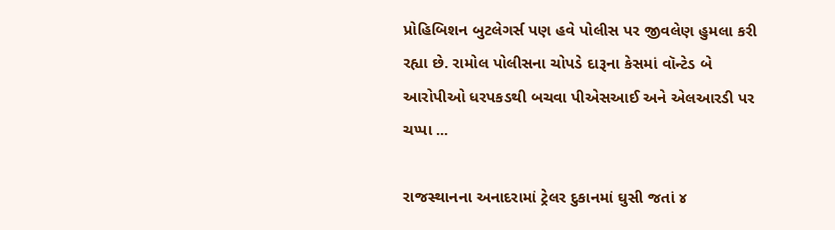પ્રોહિબિશન બુટલેગર્સ પણ હવે પોલીસ પર જીવલેણ હુમલા કરી રહ્યા છે. રામોલ પોલીસના ચોપડે દારૂના કેસમાં વૉન્ટેડ બે આરોપીઓ ધરપકડથી બચવા પીએસઆઈ અને એલઆરડી પર ચપ્પા ...

રાજસ્થાનના અનાદરામાં ટ્રેલર દુકાનમાં ઘુસી જતાં ૪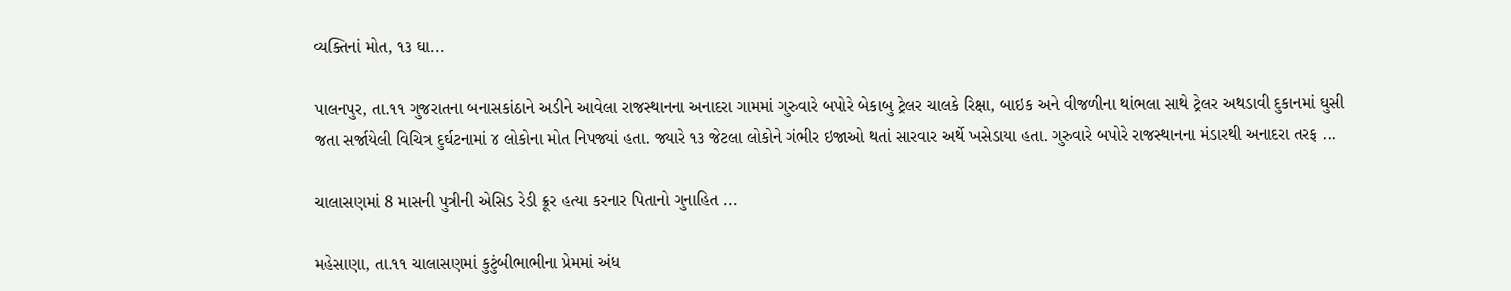વ્યક્તિનાં મોત, ૧૩ ઘા...

પાલનપુર, તા.૧૧ ગુજરાતના બનાસકાંઠાને અડીને આવેલા રાજસ્થાનના અનાદરા ગામમાં ગુરુવારે બપોરે બેકાબુ ટ્રેલર ચાલકે રિક્ષા, બાઇક અને વીજળીના થાંભલા સાથે ટ્રેલર અથડાવી દુકાનમાં ઘુસી જતા સર્જાયેલી વિચિત્ર દુર્ઘટનામાં ૪ લોકોના મોત નિપજ્યાં હતા. જ્યારે ૧૩ જેટલા લોકોને ગંભીર ઇજાઓ થતાં સારવાર અર્થે ખસેડાયા હતા. ગુરુવારે બપોરે રાજસ્થાનના મંડારથી અનાદરા તરફ ...

ચાલાસણમાં 8 માસની પુત્રીની એસિડ રેડી ક્રૂર હત્યા કરનાર પિતાનો ગુનાહિત ...

મહેસાણા, તા.૧૧ ચાલાસણમાં કુટુંબીભાભીના પ્રેમમાં અંધ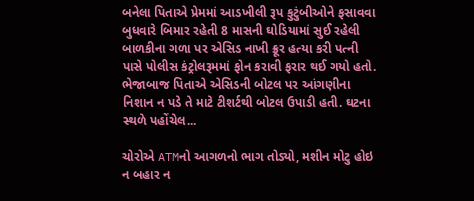બનેલા પિતાએ પ્રેમમાં આડખીલી રૂપ કુટુંબીઓને ફસાવવા બુધવારે બિમાર રહેતી 8 માસની ઘોડિયામાં સુઈ રહેલી બાળકીના ગળા પર એસિડ નાખી ક્રૂર હત્યા કરી પત્ની પાસે પોલીસ કંટ્રોલરૂમમાં ફોન કરાવી ફરાર થઈ ગયો હતો. ભેજાબાજ પિતાએ એસિડની બોટલ પર આંગણીના નિશાન ન પડે તે માટે ટીશર્ટથી બોટલ ઉપાડી હતી. ઘટના સ્થળે પહોંચેલ...

ચોરોએ ATMનો આગળનો ભાગ તોડ્યો, મશીન મોટુ હોઇ ન બહાર ન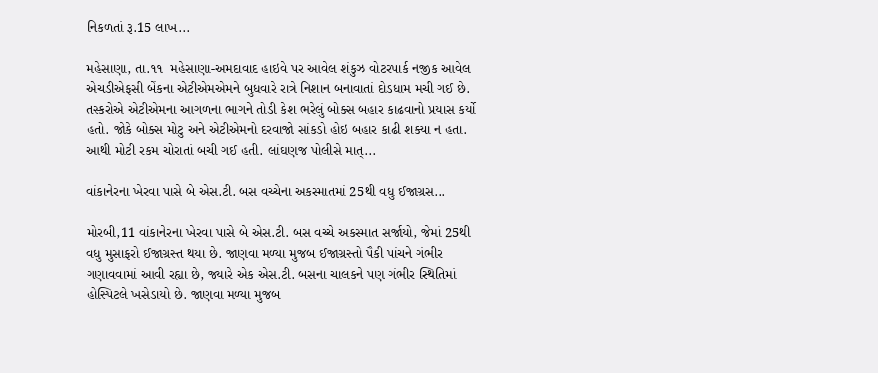નિકળતાં રૂ.15 લાખ...

મહેસાણા, તા.૧૧  મહેસાણા-અમદાવાદ હાઇવે પર આવેલ શંકુઝ વોટરપાર્ક નજીક આવેલ એચડીએફસી બેંકના એટીએમએમને બુધવારે રાત્રે નિશાન બનાવાતાં દોડધામ મચી ગઈ છે. તસ્કરોએ એટીએમના આગળના ભાગને તોડી કેશ ભરેલું બોક્સ બહાર કાઢવાનો પ્રયાસ કર્યો હતો. જોકે બોક્સ મોટુ અને એટીએમનો દરવાજો સાંકડો હોઇ બહાર કાઢી શક્યા ન હતા. આથી મોટી રકમ ચોરાતાં બચી ગઈ હતી. લાંઘણજ પોલીસે માત્...

વાંકાનેરના ખેરવા પાસે બે એસ.ટી. બસ વચ્ચેના અકસ્માતમાં 25થી વધુ ઈજાગ્રસ...

મોરબી,11 વાંકાનેરના ખેરવા પાસે બે એસ.ટી. બસ વચ્ચે અકસ્માત સર્જાયો, જેમાં 25થી વધુ મુસાફરો ઈજાગ્રસ્ત થયા છે. જાણવા મળ્યા મુજબ ઈજાગ્રસ્તો પૈકી પાંચને ગંભીર ગણાવવામાં આવી રહ્યા છે, જ્યારે એક એસ.ટી. બસના ચાલકને પણ ગંભીર સ્થિતિમાં હોસ્પિટલે ખસેડાયો છે. જાણવા મળ્યા મુજબ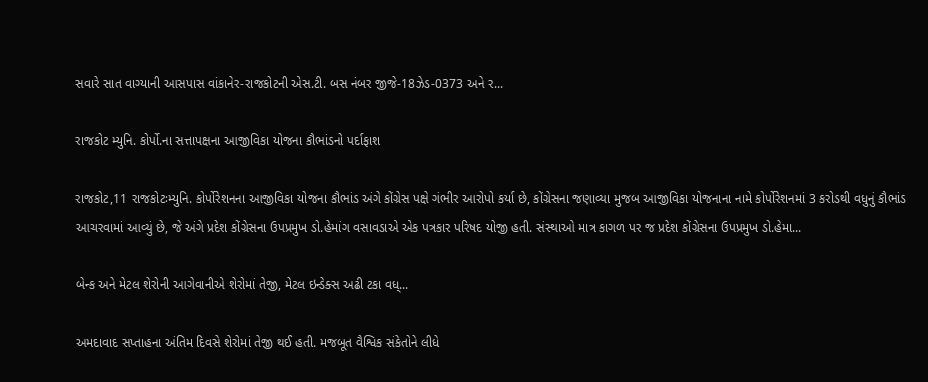સવારે સાત વાગ્યાની આસપાસ વાંકાનેર-રાજકોટની એસ.ટી. બસ નંબર જીજે-18ઝેડ-0373 અને ર...

રાજકોટ મ્યુનિ. કોર્પો.ના સત્તાપક્ષના આજીવિકા યોજના કૌભાંડનો પર્દાફાશ

રાજકોટ,11 રાજકોટઃમ્યુનિ. કોર્પોરેશનના આજીવિકા યોજના કૌભાંડ અંગે કોંગ્રેસ પક્ષે ગંભીર આરોપો કર્યા છે, કોંગ્રેસના જણાવ્યા મુજબ આજીવિકા યોજનાના નામે કોર્પોરેશનમાં 3 કરોડથી વધુનું કૌભાંડ આચરવામાં આવ્યું છે, જે અંગે પ્રદેશ કોંગ્રેસના ઉપપ્રમુખ ડો.હેમાંગ વસાવડાએ એક પત્રકાર પરિષદ યોજી હતી. સંસ્થાઓ માત્ર કાગળ પર જ પ્રદેશ કોંગ્રેસના ઉપપ્રમુખ ડો.હેમા...

બેન્ક અને મેટલ શેરોની આગેવાનીએ શેરોમાં તેજી, મેટલ ઇન્ડેક્સ અઢી ટકા વધ્...

અમદાવાદ સપ્તાહના અંતિમ દિવસે શેરોમાં તેજી થઈ હતી. મજબૂત વૈશ્વિક સંકેતોને લીધે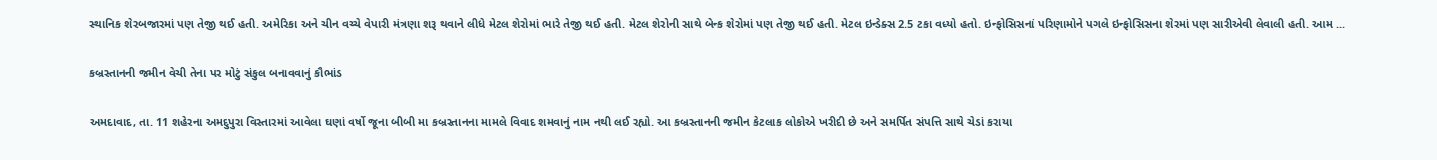સ્થાનિક શેરબજારમાં પણ તેજી થઈ હતી. અમેરિકા અને ચીન વચ્ચે વેપારી મંત્રણા શરૂ થવાને લીધે મેટલ શેરોમાં ભારે તેજી થઈ હતી. મેટલ શેરોની સાથે બેન્ક શેરોમાં પણ તેજી થઈ હતી. મેટલ ઇન્ડેક્સ 2.5 ટકા વધ્યો હતો. ઇન્ફોસિસનાં પરિણામોને પગલે ઇન્ફોસિસના શેરમાં પણ સારીએવી લેવાલી હતી. આમ ...

કબ્રસ્તાનની જમીન વેચી તેના પર મોટું સંકુલ બનાવવાનું કૌભાંડ

અમદાવાદ, તા. 11 શહેરના અમદુપુરા વિસ્તારમાં આવેલા ઘણાં વર્ષો જૂના બીબી મા કબ્રસ્તાનના મામલે વિવાદ શમવાનું નામ નથી લઈ રહ્યો. આ કબ્રસ્તાનની જમીન કેટલાક લોકોએ ખરીદી છે અને સમર્પિત સંપત્તિ સાથે ચેડાં કરાયા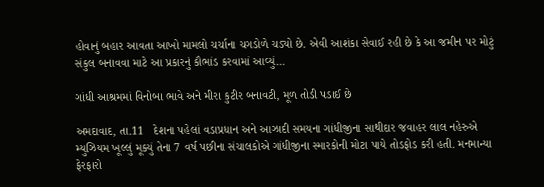હોવાનું બહાર આવતા આખો મામલો ચર્ચાના ચગડોળે ચડ્યો છે. એવી આશંકા સેવાઈ રહી છે કે આ જમીન પર મોટું સંકુલ બનાવવા માટે આ પ્રકારનું કૌભાંડ કરવામાં આવ્યું...

ગાંધી આશ્રમમાં વિનોબા ભાવે અને મીરા કુટીર બનાવટી, મૂળ તોડી પડાઈ છે

અમદાવાદ, તા.11   દેશના પહેલાં વડાપ્રધાન અને આઝાદી સમયના ગાંધીજીના સાથીદાર જવાહર લાલ નહેરુએ મ્યુઝિયમ ખૂલ્લું મૂક્યું તેના 7 વર્ષ પછીના સંચાલકોએ ગાંધીજીના સ્મારકોની મોટા પાયે તોડફોડ કરી હતી. મનમાન્યા ફેરફારો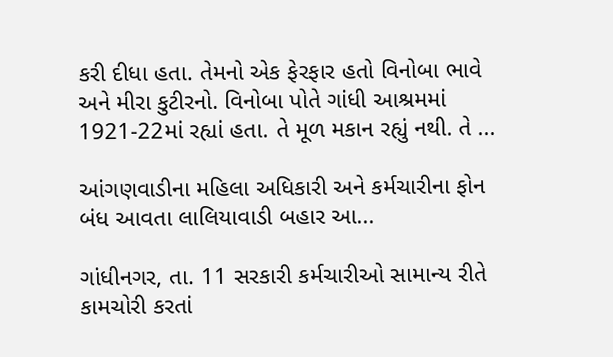કરી દીધા હતા. તેમનો એક ફેરફાર હતો વિનોબા ભાવે અને મીરા કુટીરનો. વિનોબા પોતે ગાંધી આશ્રમમાં 1921-22માં રહ્યાં હતા. તે મૂળ મકાન રહ્યું નથી. તે ...

આંગણવાડીના મહિલા અધિકારી અને કર્મચારીના ફોન બંધ આવતા લાલિયાવાડી બહાર આ...

ગાંધીનગર, તા. 11 સરકારી કર્મચારીઓ સામાન્ય રીતે કામચોરી કરતાં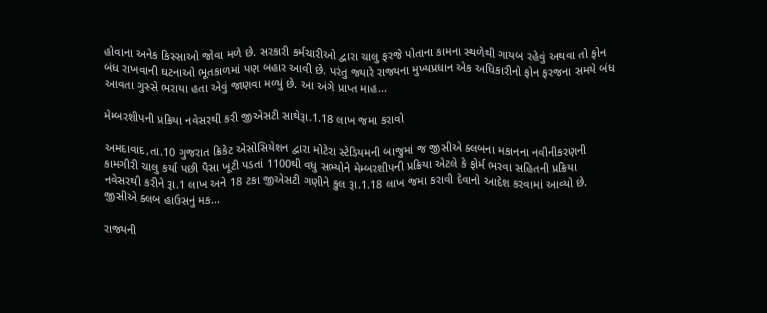હોવાના અનેક કિસ્સાઓ જોવા મળે છે. સરકારી કર્મચારીઓ દ્વારા ચાલુ ફરજે પોતાના કામના સ્થળેથી ગાયબ રહેવું અથવા તો ફોન બંધ રાખવાની ઘટનાઓ ભૂતકાળમાં પણ બહાર આવી છે. પરંતુ જ્યારે રાજ્યના મુખ્યપ્રધાન એક અધિકારીનો ફોન ફરજના સમયે બંધ આવતા ગુસ્સે ભરાયા હતા એવું જાણવા મળ્યું છે. આ અંગે પ્રાપ્ત માહ...

મેમ્બરશીપની પ્રક્રિયા નવેસરથી કરી જીએસટી સાથેરૂા.1.18 લાખ જમા કરાવો

અમદાવાદ,તા.10 ગુજરાત ક્રિકેટ એસોસિયેશન દ્વારા મોટેરા સ્ટેડિયમની બાજુમાં જ જીસીએ ક્લબના મકાનના નવીનીકરણની કામગીરી ચાલુ કર્યા પછી પૈસા ખૂટી પડતાં 1100થી વધુ સભ્યોને મેમ્બરશીપની પ્રક્રિયા એટલે કે ફોર્મ ભરવા સહિતની પ્રક્રિયા નવેસરથી કરીને રૂા.1 લાખ અને 18 ટકા જીએસટી ગણીને કુલ રૂા.1.18 લાખ જમા કરાવી દેવાનો આદેશ કરવામાં આવ્યો છે. જીસીએ ક્લબ હાઉસનું મક...

રાજ્યની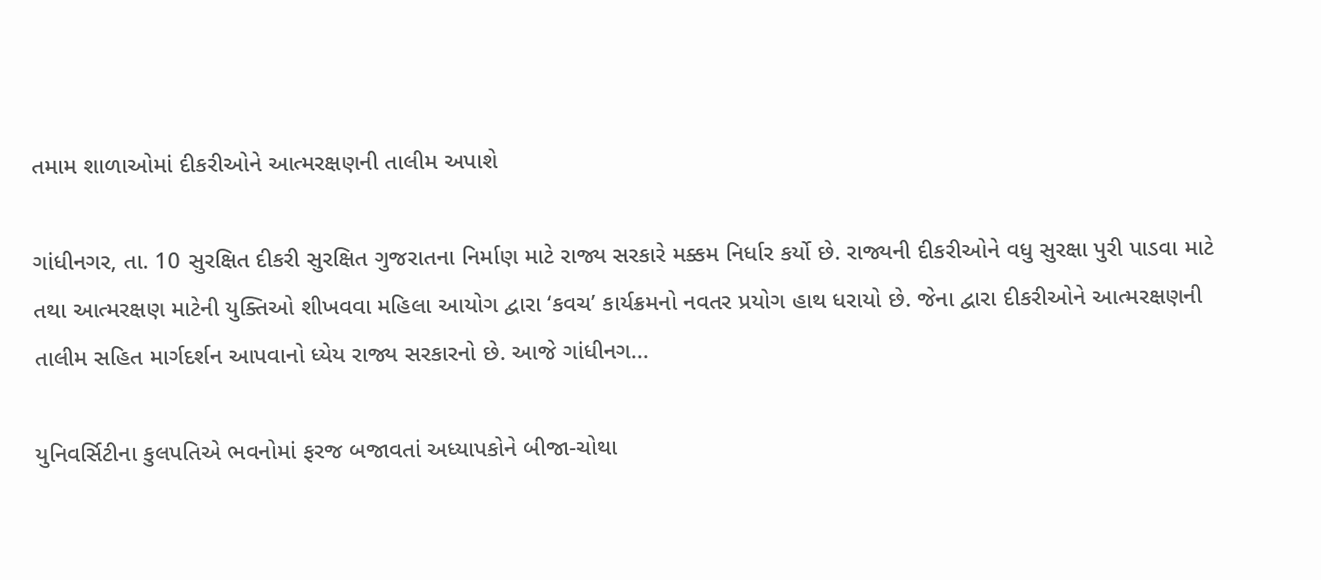તમામ શાળાઓમાં દીકરીઓને આત્મરક્ષણની તાલીમ અપાશે

ગાંધીનગર, તા. 10 સુરક્ષિત દીકરી સુરક્ષિત ગુજરાતના નિર્માણ માટે રાજ્ય સરકારે મક્કમ નિર્ધાર કર્યો છે. રાજ્યની દીકરીઓને વધુ સુરક્ષા પુરી પાડવા માટે તથા આત્મરક્ષણ માટેની યુક્તિઓ શીખવવા મહિલા આયોગ દ્વારા ‘કવચ’ કાર્યક્રમનો નવતર પ્રયોગ હાથ ધરાયો છે. જેના દ્વારા દીકરીઓને આત્મરક્ષણની તાલીમ સહિત માર્ગદર્શન આપવાનો ધ્યેય રાજ્ય સરકારનો છે. આજે ગાંધીનગ...

યુનિવર્સિટીના કુલપતિએ ભવનોમાં ફરજ બજાવતાં અધ્યાપકોને બીજા-ચોથા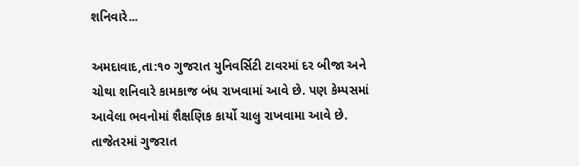શનિવારે...

અમદાવાદ,તા:૧૦ ગુજરાત યુનિવર્સિટી ટાવરમાં દર બીજા અને ચોથા શનિવારે કામકાજ બંધ રાખવામાં આવે છે. પણ કેમ્પસમાં આવેલા ભવનોમાં શૈક્ષણિક કાર્યો ચાલુ રાખવામા આવે છે. તાજેતરમાં ગુજરાત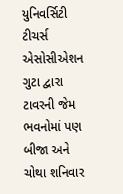યુનિવર્સિટી ટીચર્સ એસોસીએશન ગુટા દ્વારા ટાવરની જેમ ભ‌વનોમાં પણ બીજા અને ચોથા શનિવાર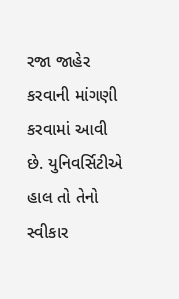રજા જાહેર કરવાની માંગણી કરવામાં આવી છે. યુનિવર્સિટીએ હાલ તો તેનો સ્વીકાર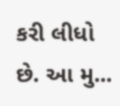કરી લીધો છે. આ મુ...